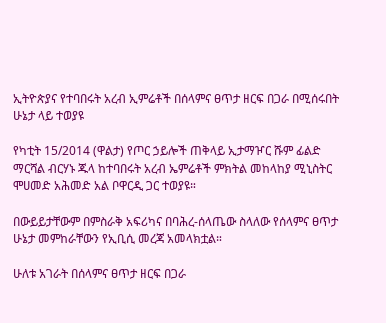ኢትዮጵያና የተባበሩት አረብ ኢምሬቶች በሰላምና ፀጥታ ዘርፍ በጋራ በሚሰሩበት ሁኔታ ላይ ተወያዩ

የካቲት 15/2014 (ዋልታ) የጦር ኃይሎች ጠቅላይ ኢታማዦር ሹም ፊልድ ማርሻል ብርሃኑ ጁላ ከተባበሩት አረብ ኤምሬቶች ምክትል መከላከያ ሚኒስትር ሞሀመድ አሕመድ አል ቦዋርዲ ጋር ተወያዩ።

በውይይታቸውም በምስራቅ አፍሪካና በባሕረ-ሰላጤው ስላለው የሰላምና ፀጥታ ሁኔታ መምከራቸውን የኢቢሲ መረጃ አመላክቷል።

ሁለቱ አገራት በሰላምና ፀጥታ ዘርፍ በጋራ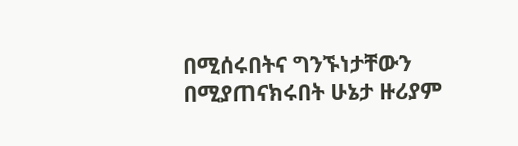በሚሰሩበትና ግንኙነታቸውን በሚያጠናክሩበት ሁኔታ ዙሪያም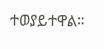ተወያይተዋል።